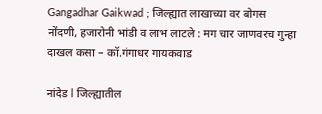Gangadhar Gaikwad ; जिल्ह्यात लाखाच्या वर बोगस नोंदणी, हजारोनी भांडी व लाभ लाटले : मग चार जाणवरच गुन्हा दाखल कसा – कॉ.गंगाधर गायकवाड

नांदेड l जिल्ह्यातील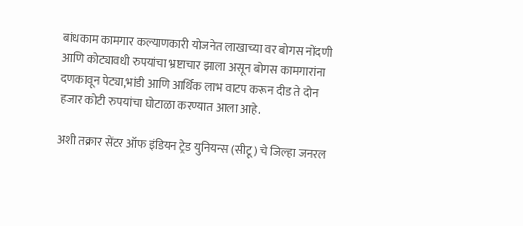बांधकाम कामगार कल्याणकारी योजनेत लाखाच्या वर बोगस नोंदणी आणि कोट्यावधी रुपयांचा भ्रष्टाचार झाला असून बोगस कामगारांना दणकावून पेट्या,भांडी आणि आर्थिक लाभ वाटप करून दीड ते दोन हजार कोटी रुपयांचा घोटाळा करण्यात आला आहे.

अशी तक्रार सेंटर ऑफ इंडियन ट्रेड युनियन्स (सीटू) चे जिल्हा जनरल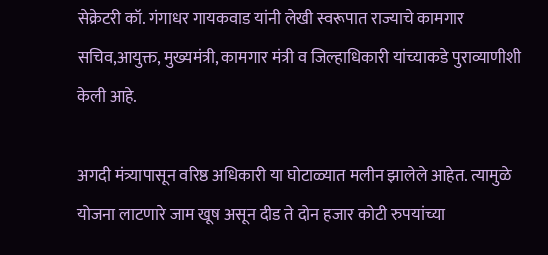सेक्रेटरी कॉ. गंगाधर गायकवाड यांनी लेखी स्वरूपात राज्याचे कामगार सचिव,आयुक्त, मुख्यमंत्री, कामगार मंत्री व जिल्हाधिकारी यांच्याकडे पुराव्याणीशी केली आहे.

अगदी मंत्र्यापासून वरिष्ठ अधिकारी या घोटाळ्यात मलीन झालेले आहेत. त्यामुळे योजना लाटणारे जाम खूष असून दीड ते दोन हजार कोटी रुपयांच्या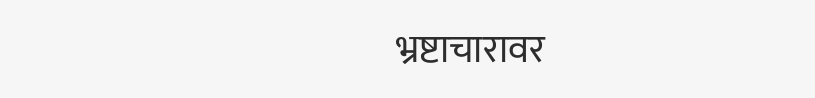भ्रष्टाचारावर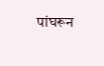पांघरून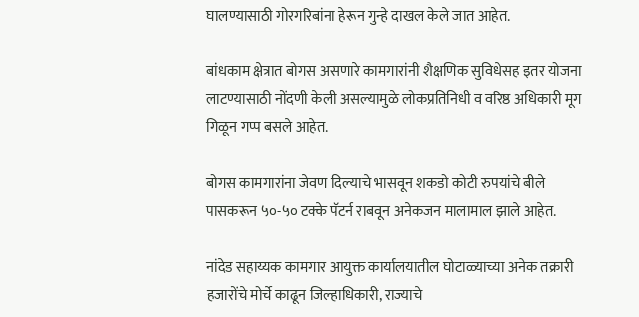घालण्यासाठी गोरगरिबांना हेरून गुन्हे दाखल केले जात आहेत.

बांधकाम क्षेत्रात बोगस असणारे कामगारांनी शैक्षणिक सुविधेसह इतर योजना लाटण्यासाठी नोंदणी केली असल्यामुळे लोकप्रतिनिधी व वरिष्ठ अधिकारी मूग गिळून गप्प बसले आहेत.

बोगस कामगारांना जेवण दिल्याचे भासवून शकडो कोटी रुपयांचे बीले पासकरून ५०-५० टक्के पॅटर्न राबवून अनेकजन मालामाल झाले आहेत.

नांदेड सहाय्यक कामगार आयुक्त कार्यालयातील घोटाळ्याच्या अनेक तक्रारी हजारोंचे मोर्चे काढून जिल्हाधिकारी, राज्याचे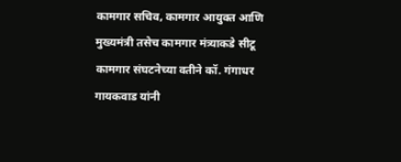कामगार सचिव, कामगार आयुक्त आणि मुख्यमंत्री तसेच कामगार मंत्र्याकडे सीटू कामगार संघटनेच्या वतीने कॉ. गंगाधर गायकवाड यांनी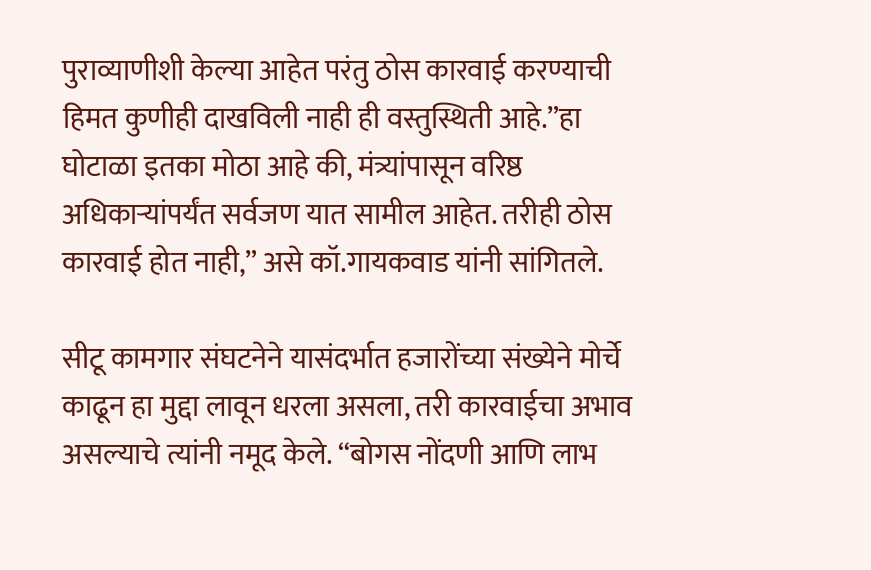पुराव्याणीशी केल्या आहेत परंतु ठोस कारवाई करण्याची हिमत कुणीही दाखविली नाही ही वस्तुस्थिती आहे.”हा घोटाळा इतका मोठा आहे की, मंत्र्यांपासून वरिष्ठ अधिकाऱ्यांपर्यंत सर्वजण यात सामील आहेत. तरीही ठोस कारवाई होत नाही,” असे कॉ.गायकवाड यांनी सांगितले.

सीटू कामगार संघटनेने यासंदर्भात हजारोंच्या संख्येने मोर्चे काढून हा मुद्दा लावून धरला असला, तरी कारवाईचा अभाव असल्याचे त्यांनी नमूद केले. “बोगस नोंदणी आणि लाभ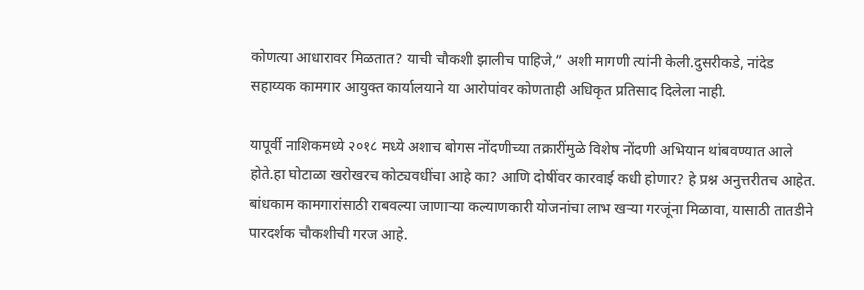कोणत्या आधारावर मिळतात? याची चौकशी झालीच पाहिजे,” अशी मागणी त्यांनी केली.दुसरीकडे, नांदेड सहाय्यक कामगार आयुक्त कार्यालयाने या आरोपांवर कोणताही अधिकृत प्रतिसाद दिलेला नाही.

यापूर्वी नाशिकमध्ये २०१८ मध्ये अशाच बोगस नोंदणीच्या तक्रारींमुळे विशेष नोंदणी अभियान थांबवण्यात आले होते.हा घोटाळा खरोखरच कोट्यवधींचा आहे का? आणि दोषींवर कारवाई कधी होणार? हे प्रश्न अनुत्तरीतच आहेत. बांधकाम कामगारांसाठी राबवल्या जाणाऱ्या कल्याणकारी योजनांचा लाभ खऱ्या गरजूंना मिळावा, यासाठी तातडीने पारदर्शक चौकशीची गरज आहे.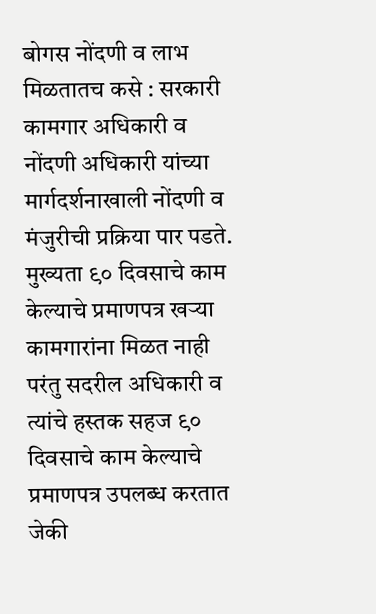बोगस नोंदणी व लाभ मिळतातच कसे : सरकारी कामगार अधिकारी व नोंदणी अधिकारी यांच्या मार्गदर्शनाखाली नोंदणी व मंजुरीची प्रक्रिया पार पडते. मुख्यता ९० दिवसाचे काम केल्याचे प्रमाणपत्र खऱ्या कामगारांना मिळत नाही परंतु सदरील अधिकारी व त्यांचे हस्तक सहज ९० दिवसाचे काम केल्याचे प्रमाणपत्र उपलब्ध करतात जेकी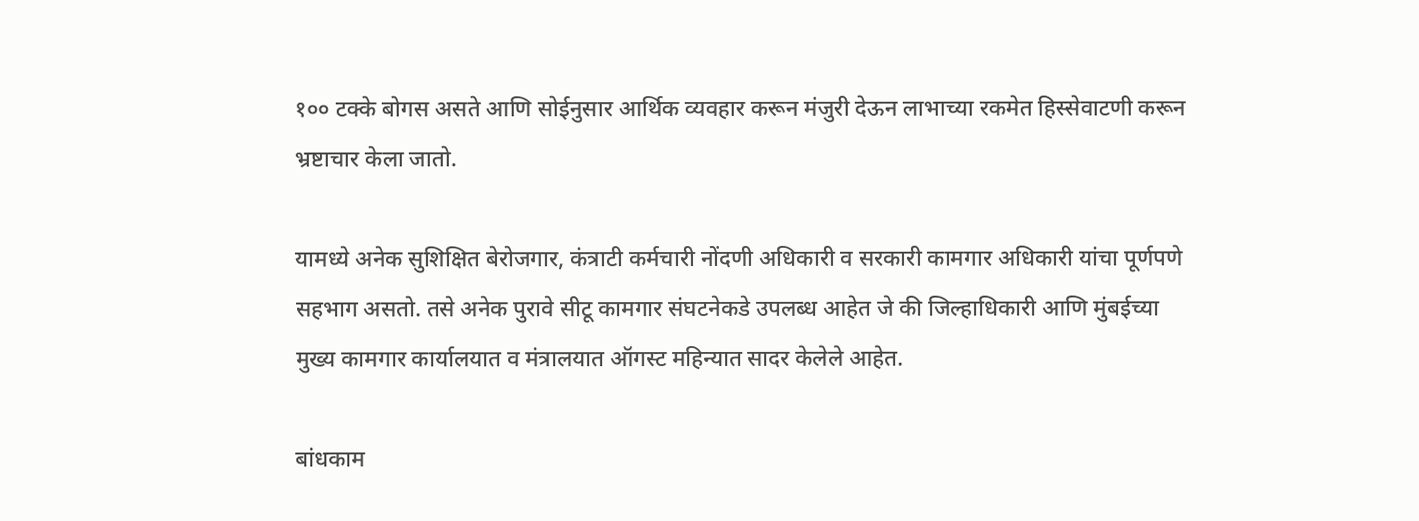१०० टक्के बोगस असते आणि सोईनुसार आर्थिक व्यवहार करून मंजुरी देऊन लाभाच्या रकमेत हिस्सेवाटणी करून भ्रष्टाचार केला जातो.

यामध्ये अनेक सुशिक्षित बेरोजगार, कंत्राटी कर्मचारी नोंदणी अधिकारी व सरकारी कामगार अधिकारी यांचा पूर्णपणे सहभाग असतो. तसे अनेक पुरावे सीटू कामगार संघटनेकडे उपलब्ध आहेत जे की जिल्हाधिकारी आणि मुंबईच्या मुख्य कामगार कार्यालयात व मंत्रालयात ऑगस्ट महिन्यात सादर केलेले आहेत.

बांधकाम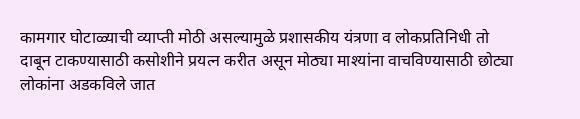कामगार घोटाळ्याची व्याप्ती मोठी असल्यामुळे प्रशासकीय यंत्रणा व लोकप्रतिनिधी तो दाबून टाकण्यासाठी कसोशीने प्रयत्न करीत असून मोठ्या माश्यांना वाचविण्यासाठी छोट्या लोकांना अडकविले जात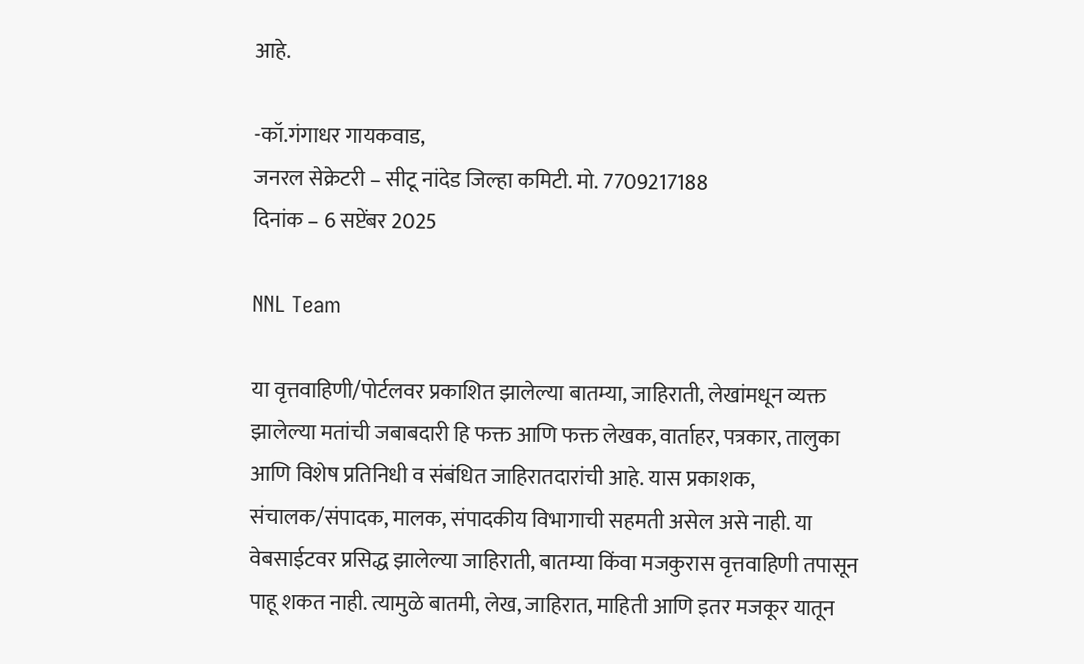आहे.

-कॉ.गंगाधर गायकवाड,
जनरल सेक्रेटरी – सीटू नांदेड जिल्हा कमिटी. मो. 7709217188
दिनांक – 6 सप्टेंबर 2025

NNL Team

या वृत्तवाहिणी/पोर्टलवर प्रकाशित झालेल्या बातम्या, जाहिराती, लेखांमधून व्यक्त झालेल्या मतांची जबाबदारी हि फक्त आणि फक्त लेखक, वार्ताहर, पत्रकार, तालुका आणि विशेष प्रतिनिधी व संबंधित जाहिरातदारांची आहे. यास प्रकाशक, संचालक/संपादक, मालक, संपादकीय विभागाची सहमती असेल असे नाही. या वेबसाईटवर प्रसिद्ध झालेल्या जाहिराती, बातम्या किंवा मजकुरास वृत्तवाहिणी तपासून पाहू शकत नाही. त्यामुळे बातमी, लेख, जाहिरात, माहिती आणि इतर मजकूर यातून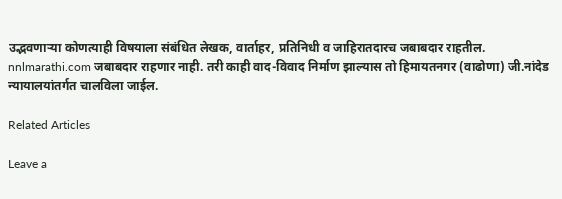उद्भवणाऱ्या कोणत्याही विषयाला संबंधित लेखक, वार्ताहर, प्रतिनिधी व जाहिरातदारच जबाबदार राहतील. nnlmarathi.com जबाबदार राहणार नाही. तरी काही वाद-विवाद निर्माण झाल्यास तो हिमायतनगर (वाढोणा) जी.नांदेड न्यायालयांतर्गत चालविला जाईल.

Related Articles

Leave a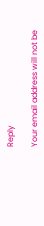Reply

Your email address will not be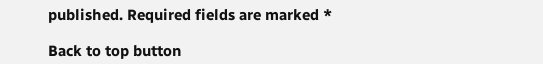published. Required fields are marked *

Back to top button